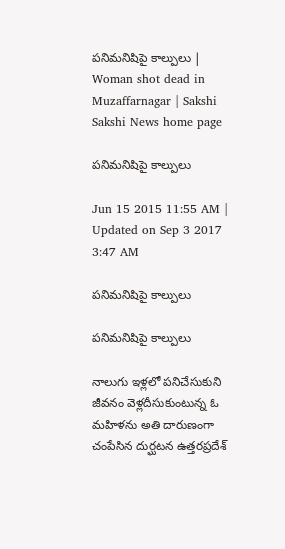పనిమనిషిపై కాల్పులు | Woman shot dead in Muzaffarnagar | Sakshi
Sakshi News home page

పనిమనిషిపై కాల్పులు

Jun 15 2015 11:55 AM | Updated on Sep 3 2017 3:47 AM

పనిమనిషిపై కాల్పులు

పనిమనిషిపై కాల్పులు

నాలుగు ఇళ్లలో పనిచేసుకుని జీవనం వెళ్లదీసుకుంటున్న ఓ మహిళను అతి దారుణంగా చంపేసిన దుర్ఘటన ఉత్తరప్రదేశ్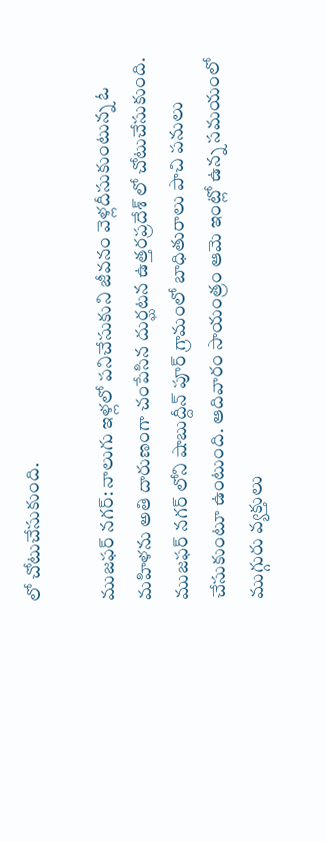లో చోటుచేసుకుంది.

ముజఫర్ నగర్: నాలుగు ఇళ్లలో పనిచేసుకుని జీవనం వెళ్లదీసుకుంటున్న ఓ మహిళను అతి దారుణంగా చంపేసిన దుర్ఘటన ఉత్తరప్రదేశ్ లో చోటుచేసుకుంది. ముజఫర్ నగర్ లోని షాబుద్దీన్ పూర్ గ్రామంలో బాధితురాలు పాచి పనులు చేసుకుంటూ ఉంటుంది. ఆదివారం సాయంత్రం ఆమె ఇంట్లో ఉన్న సమయంలో ముగ్గురు వ్యక్తులు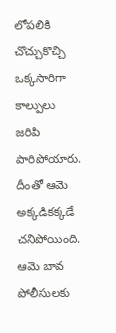లోపలికి చొచ్చుకొచ్చి ఒక్కసారిగా కాల్పులు జరిపి పారిపోయారు. దీంతో ఆమె అక్కడికక్కడే చనిపోయింది. ఆమె బావ పోలీసులకు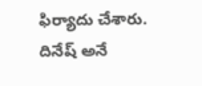ఫిర్యాదు చేశారు. దినేష్ అనే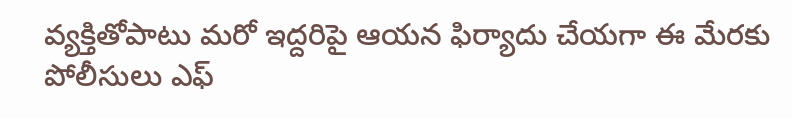వ్యక్తితోపాటు మరో ఇద్దరిపై ఆయన ఫిర్యాదు చేయగా ఈ మేరకు పోలీసులు ఎఫ్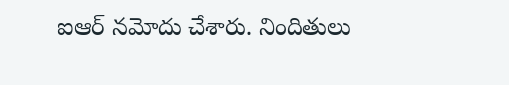ఐఆర్ నమోదు చేశారు. నిందితులు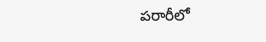పరారీలో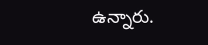ఉన్నారు.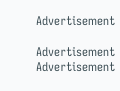Advertisement

Advertisement
Advertisement